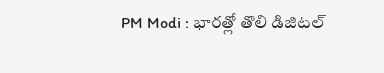PM Modi : భారత్లో తొలి డిజిటల్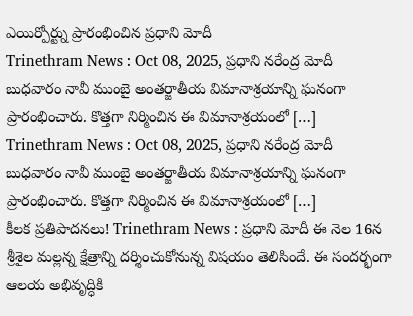ఎయిర్పోర్ట్ను ప్రారంభించిన ప్రధాని మోదీ
Trinethram News : Oct 08, 2025, ప్రధాని నరేంద్ర మోదీ బుధవారం నావీ ముంబై అంతర్జాతీయ విమానాశ్రయాన్ని ఘనంగా ప్రారంభించారు. కొత్తగా నిర్మించిన ఈ విమానాశ్రయంలో […]
Trinethram News : Oct 08, 2025, ప్రధాని నరేంద్ర మోదీ బుధవారం నావీ ముంబై అంతర్జాతీయ విమానాశ్రయాన్ని ఘనంగా ప్రారంభించారు. కొత్తగా నిర్మించిన ఈ విమానాశ్రయంలో […]
కీలక ప్రతిపాదనలు! Trinethram News : ప్రధాని మోదీ ఈ నెల 16న శ్రీశైల మల్లన్న క్షేత్రాన్ని దర్శించుకోనున్న విషయం తెలిసిందే. ఈ సందర్భంగా ఆలయ అభివృద్ధికి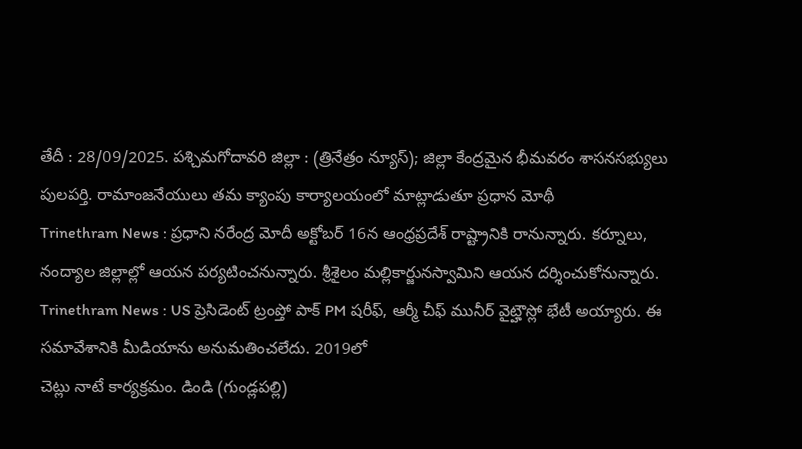తేదీ : 28/09/2025. పశ్చిమగోదావరి జిల్లా : (త్రినేత్రం న్యూస్); జిల్లా కేంద్రమైన భీమవరం శాసనసభ్యులు పులపర్తి. రామాంజనేయులు తమ క్యాంపు కార్యాలయంలో మాట్లాడుతూ ప్రధాన మోథీ
Trinethram News : ప్రధాని నరేంద్ర మోదీ అక్టోబర్ 16న ఆంధ్రప్రదేశ్ రాష్ట్రానికి రానున్నారు. కర్నూలు, నంద్యాల జిల్లాల్లో ఆయన పర్యటించనున్నారు. శ్రీశైలం మల్లికార్జునస్వామిని ఆయన దర్శించుకోనున్నారు.
Trinethram News : US ప్రెసిడెంట్ ట్రంప్తో పాక్ PM షరీఫ్, ఆర్మీ చీఫ్ మునీర్ వైట్హౌస్లో భేటీ అయ్యారు. ఈ సమావేశానికి మీడియాను అనుమతించలేదు. 2019లో
చెట్లు నాటే కార్యక్రమం. డిండి (గుండ్లపల్లి)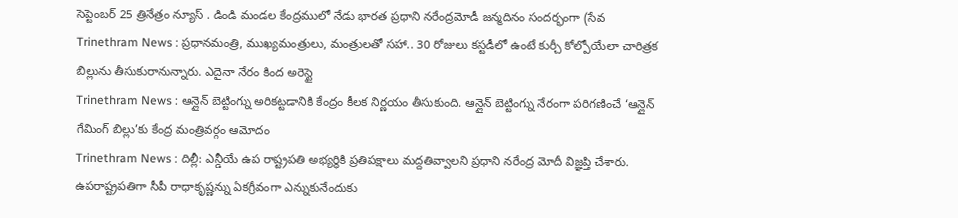సెప్టెంబర్ 25 త్రినేత్రం న్యూస్ . డిండి మండల కేంద్రములో నేడు భారత ప్రధాని నరేంద్రమోడీ జన్మదినం సందర్భంగా (సేవ
Trinethram News : ప్రధానమంత్రి, ముఖ్యమంత్రులు, మంత్రులతో సహా.. 30 రోజులు కస్టడీలో ఉంటే కుర్చీ కోల్పోయేలా చారిత్రక బిల్లును తీసుకురానున్నారు. ఎదైనా నేరం కింద అరెస్టై
Trinethram News : ఆన్లైన్ బెట్టింగ్ను అరికట్టడానికి కేంద్రం కీలక నిర్ణయం తీసుకుంది. ఆన్లైన్ బెట్టింగ్ను నేరంగా పరిగణించే ‘ఆన్లైన్ గేమింగ్ బిల్లు’కు కేంద్ర మంత్రివర్గం ఆమోదం
Trinethram News : దిల్లీ: ఎన్డీయే ఉప రాష్ట్రపతి అభ్యర్థికి ప్రతిపక్షాలు మద్దతివ్వాలని ప్రధాని నరేంద్ర మోదీ విజ్ఞప్తి చేశారు. ఉపరాష్ట్రపతిగా సీపీ రాధాకృష్ణన్ను ఏకగ్రీవంగా ఎన్నుకునేందుకు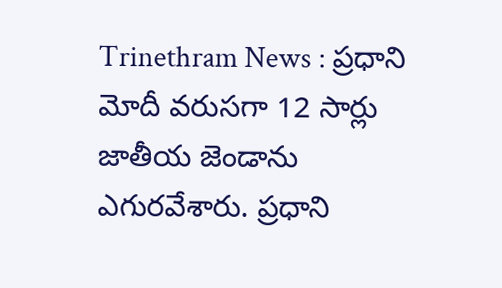Trinethram News : ప్రధాని మోదీ వరుసగా 12 సార్లు జాతీయ జెండాను ఎగురవేశారు. ప్రధాని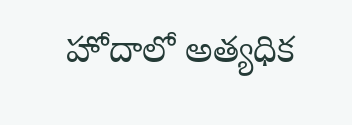హోదాలో అత్యధిక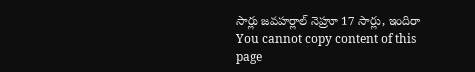సార్లు జవహర్లాల్ నెహ్రూ 17 సార్లు, ఇందిరా
You cannot copy content of this page